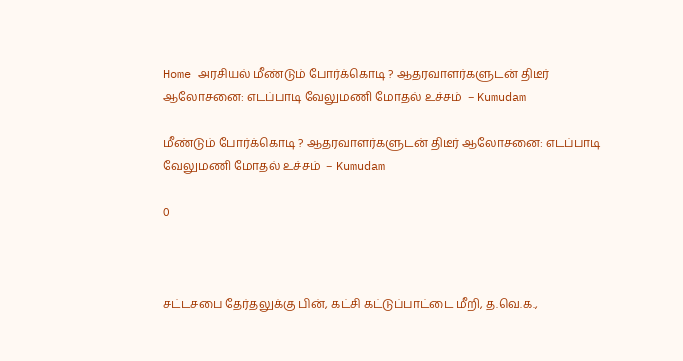Home அரசியல் மீண்டும் போர்க்கொடி ? ஆதரவாளர்களுடன் திடீர் ஆலோசனை: எடப்பாடி வேலுமணி மோதல் உச்சம்  – Kumudam

மீண்டும் போர்க்கொடி ? ஆதரவாளர்களுடன் திடீர் ஆலோசனை: எடப்பாடி வேலுமணி மோதல் உச்சம்  – Kumudam

0



சட்டசபை தேர்தலுக்கு பின், கட்சி கட்டுப்பாட்டை மீறி, த.வெ.க.,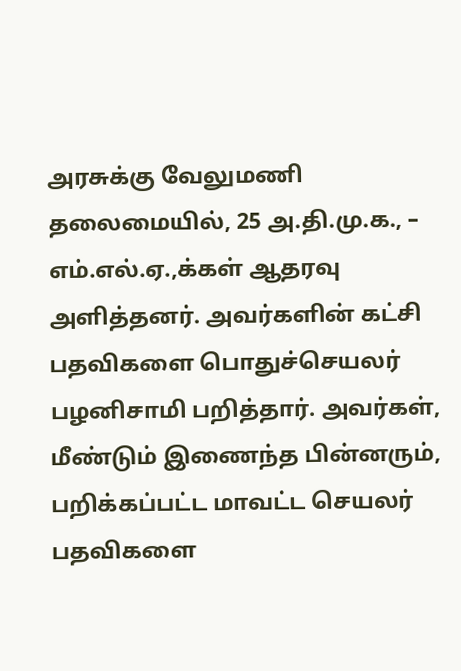அரசுக்கு வேலுமணி தலைமையில், 25 அ.தி.மு.க., – எம்.எல்.ஏ.,க்கள் ஆதரவு அளித்தனர். அவர்களின் கட்சி பதவிகளை பொதுச்செயலர் பழனிசாமி பறித்தார். அவர்கள், மீண்டும் இணைந்த பின்னரும், பறிக்கப்பட்ட மாவட்ட செயலர் பதவிகளை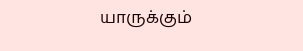யாருக்கும்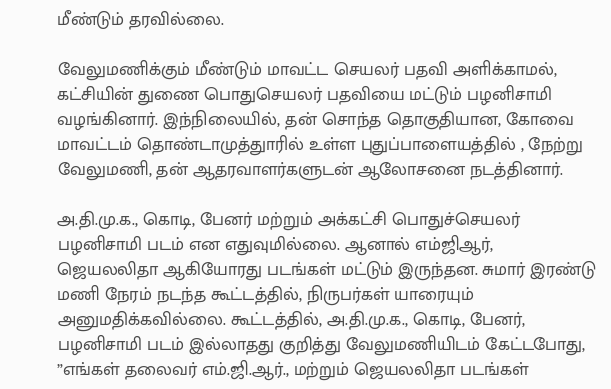மீண்டும் தரவில்லை.

வேலுமணிக்கும் மீண்டும் மாவட்ட செயலர் பதவி அளிக்காமல், கட்சியின் துணை பொதுசெயலர் பதவியை மட்டும் பழனிசாமி வழங்கினார். இந்நிலையில், தன் சொந்த தொகுதியான, கோவை மாவட்டம் தொண்டாமுத்துாரில் உள்ள புதுப்பாளையத்தில் , நேற்று வேலுமணி, தன் ஆதரவாளர்களுடன் ஆலோசனை நடத்தினார்.

அ.தி.மு.க., கொடி, பேனர் மற்றும் அக்கட்சி பொதுச்செயலர் பழனிசாமி படம் என எதுவுமில்லை. ஆனால் எம்ஜிஆர், ஜெயலலிதா ஆகியோரது படங்கள் மட்டும் இருந்தன. சுமார் இரண்டு மணி நேரம் நடந்த கூட்டத்தில், நிருபர்கள் யாரையும் அனுமதிக்கவில்லை. கூட்டத்தில், அ.தி.மு.க., கொடி, பேனர், பழனிசாமி படம் இல்லாதது குறித்து வேலுமணியிடம் கேட்டபோது, ”எங்கள் தலைவர் எம்.ஜி.ஆர்., மற்றும் ஜெயலலிதா படங்கள்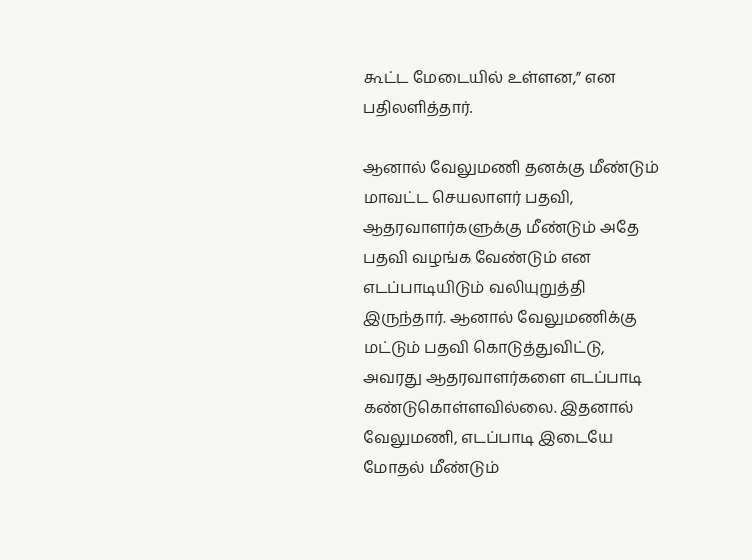கூட்ட மேடையில் உள்ளன,” என பதிலளித்தார்.

ஆனால் வேலுமணி தனக்கு மீண்டும் மாவட்ட செயலாளர் பதவி, ஆதரவாளர்களுக்கு மீண்டும் அதே பதவி வழங்க வேண்டும் என எடப்பாடியிடும் வலியுறுத்தி இருந்தார். ஆனால் வேலுமணிக்கு மட்டும் பதவி கொடுத்துவிட்டு, அவரது ஆதரவாளர்களை எடப்பாடி கண்டுகொள்ளவில்லை. இதனால் வேலுமணி, எடப்பாடி இடையே மோதல் மீண்டும்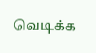வெடிக்க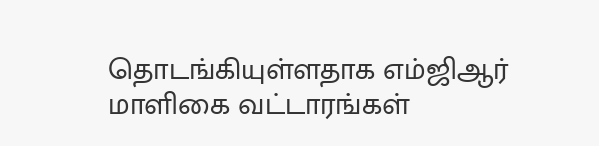தொடங்கியுள்ளதாக எம்ஜிஆர் மாளிகை வட்டாரங்கள்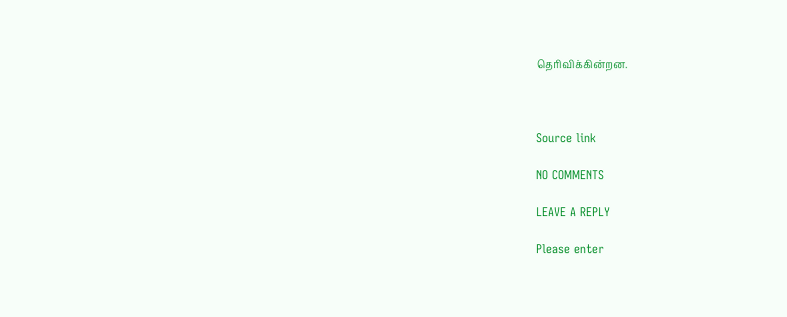தெரிவிக்கின்றன.



Source link

NO COMMENTS

LEAVE A REPLY

Please enter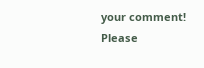your comment!
Please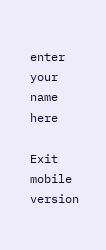enter your name here

Exit mobile version